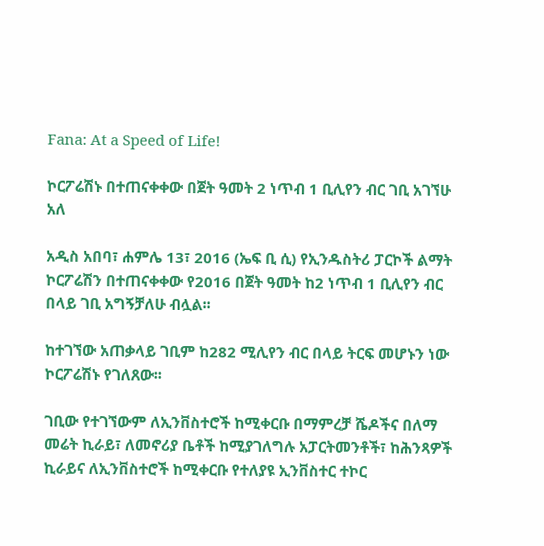Fana: At a Speed of Life!

ኮርፖሬሽኑ በተጠናቀቀው በጀት ዓመት 2 ነጥብ 1 ቢሊየን ብር ገቢ አገኘሁ አለ

አዲስ አበባ፣ ሐምሌ 13፣ 2016 (ኤፍ ቢ ሲ) የኢንዱስትሪ ፓርኮች ልማት ኮርፖሬሽን በተጠናቀቀው የ2016 በጀት ዓመት ከ2 ነጥብ 1 ቢሊየን ብር በላይ ገቢ አግኝቻለሁ ብሏል፡፡

ከተገኘው አጠቃላይ ገቢም ከ282 ሚሊየን ብር በላይ ትርፍ መሆኑን ነው ኮርፖሬሽኑ የገለጸው፡፡

ገቢው የተገኘውም ለኢንቨስተሮች ከሚቀርቡ በማምረቻ ሼዶችና በለማ መሬት ኪራይ፣ ለመኖሪያ ቤቶች ከሚያገለግሉ አፓርትመንቶች፣ ከሕንጻዎች ኪራይና ለኢንቨስተሮች ከሚቀርቡ የተለያዩ ኢንቨስተር ተኮር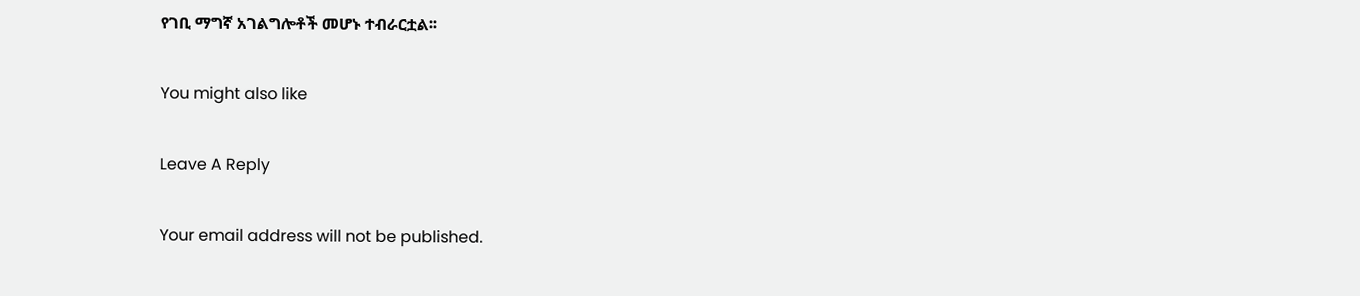የገቢ ማግኛ አገልግሎቶች መሆኑ ተብራርቷል፡፡

You might also like

Leave A Reply

Your email address will not be published.